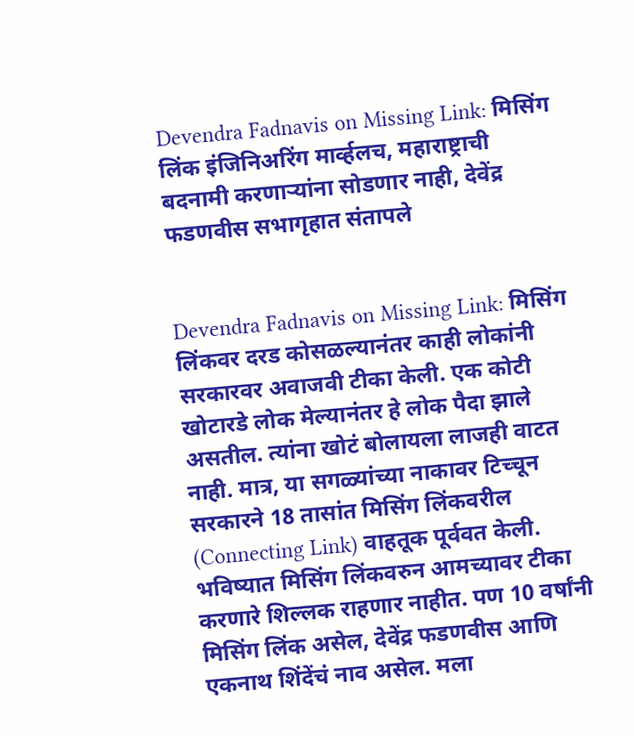Devendra Fadnavis on Missing Link: मिसिंग लिंक इंजिनिअरिंग मार्व्हलच, महाराष्ट्राची बदनामी करणाऱ्यांना सोडणार नाही, देवेंद्र फडणवीस सभागृहात संतापले


Devendra Fadnavis on Missing Link: मिसिंग लिंकवर दरड कोसळल्यानंतर काही लोकांनी सरकारवर अवाजवी टीका केली. एक कोटी खोटारडे लोक मेल्यानंतर हे लोक पैदा झाले असतील. त्यांना खोटं बोलायला लाजही वाटत नाही. मात्र, या सगळ्यांच्या नाकावर टिच्चून सरकारने 18 तासांत मिसिंग लिंकवरील (Connecting Link) वाहतूक पूर्ववत केली.  भविष्यात मिसिंग लिंकवरुन आमच्यावर टीका करणारे शिल्लक राहणार नाहीत. पण 10 वर्षांनी मिसिंग लिंक असेल, देवेंद्र फडणवीस आणि एकनाथ शिंदेंचं नाव असेल. मला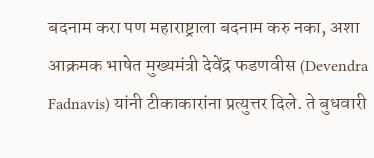बदनाम करा पण महाराष्ट्राला बदनाम करु नका, अशा आक्रमक भाषेत मुख्यमंत्री देवेंद्र फडणवीस (Devendra Fadnavis) यांनी टीकाकारांना प्रत्युत्तर दिले. ते बुधवारी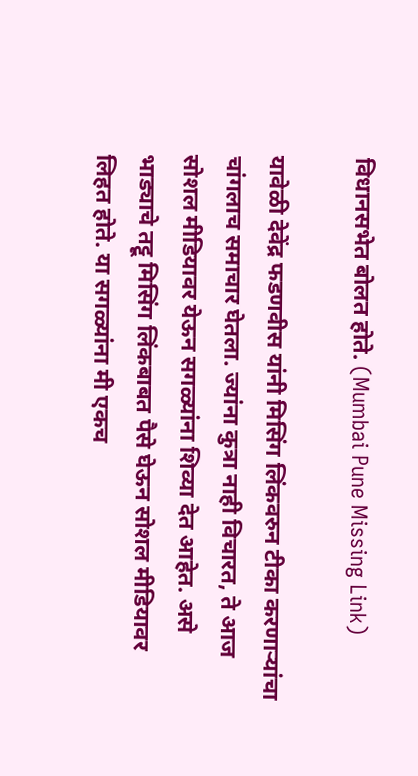विधानसभेत बोलत होते. (Mumbai Pune Missing Link)

यावेळी देवेंद्र फडणवीस यांनी मिसिंग लिंकवरुन टीका करणाऱ्यांचा चांगलाच समाचार घेतला. ज्यांना कुत्रा नाही विचारत, ते आज सोशल मीडियावर येऊन सगळ्यांना शिव्या देत आहेत. असे भाड्याचे तट्टू मिसिंग लिंकबाबत पैसे घेऊन सोशल मीडियावर लिहत होते. या सगळ्यांना मी एकच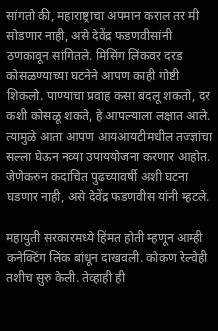सांगतो की, महाराष्ट्राचा अपमान कराल तर मी सोडणार नाही, असे देवेंद्र फडणवीसांनी ठणकावून सांगितले. मिसिंग लिंकवर दरड कोसळण्याच्या घटनेने आपण काही गोष्टी शिकलो. पाण्याचा प्रवाह कसा बदलू शकतो, दर कशी कोसळू शकते, हे आपल्याला लक्षात आले. त्यामुळे आता आपण आयआयटीमधील तज्ज्ञांचा सल्ला घेऊन नव्या उपाययोजना करणार आहोत. जेणेकरुन कदाचित पुढच्यावर्षी अशी घटना घडणार नाही, असे देवेंद्र फडणवीस यांनी म्हटले.

महायुती सरकारमध्ये हिंमत होती म्हणून आम्ही कनेक्टिंग लिंक बांधून दाखवली. कोकण रेल्वेही तशीच सुरु केली. तेव्हाही ही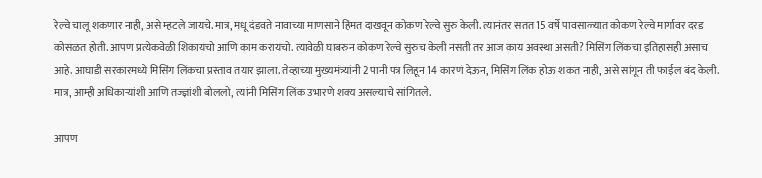रेल्वे चालू शकणार नाही, असे म्हटले जायचे. मात्र, मधू दंडवते नावाच्या माणसाने हिंमत दाखवून कोकण रेल्वे सुरु केली. त्यानंतर सतत 15 वर्षे पावसाळ्यात कोकण रेल्वे मार्गावर दरड कोसळत होती. आपण प्रत्येकवेळी शिकायचो आणि काम करायचो. त्यावेळी घाबरुन कोकण रेल्वे सुरुच केली नसती तर आज काय अवस्था असती? मिसिंग लिंकचा इतिहासही असाच आहे. आघाडी सरकारमध्ये मिसिंग लिंकचा प्रस्ताव तयार झाला. तेव्हाच्या मुख्यमंत्र्यांनी 2 पानी पत्र लिहून 14 कारणं देऊन, मिसिंग लिंक होऊ शकत नाही, असे सांगून ती फाईल बंद केली. मात्र, आम्ही अधिकाऱ्यांशी आणि तज्ज्ञांशी बोललो, त्यांनी मिसिंग लिंक उभारणे शक्य असल्याचे सांगितले.

आपण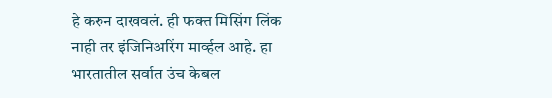हे करुन दाखवलं. ही फक्त मिसिंग लिंक नाही तर इंजिनिअरिंग मार्व्हल आहे. हा भारतातील सर्वात उंच केबल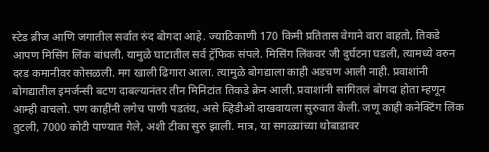स्टेड ब्रीज आणि जगातील सर्वात रुंद बोगदा आहे. ज्याठिकाणी 170 किमी प्रतितास वेगाने वारा वाहतो, तिकडे आपण मिसिंग लिंक बांधली. यामुळे घाटातील सर्व ट्रॅफिक संपले. मिसिंग लिंकवर जी दुर्घटना घडली, त्यामध्ये वरुन दरड कमानीवर कोसळली. मग खाली ढिगारा आला. त्यामुळे बोगद्याला काही अडचण आली नाही. प्रवाशांनी बोगद्यातील इमर्जन्सी बटण दाबल्यानंतर तीन मिनिटांत तिकडे क्रेन आली. प्रवाशांनी सांगितलं बोगदा होता म्हणून आम्ही वाचलो. पण काहींनी लगेच पाणी पडतंय, असे व्हिडीओ दाखवायला सुरुवात केली. जणू काही कनेक्टिंग लिंक तुटली, 7000 कोटी पाण्यात गेले, अशी टीका सुरु झाली. मात्र, या सगळ्यांच्या थोबाडावर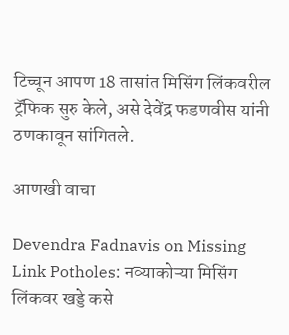टिच्चून आपण 18 तासांत मिसिंग लिंकवरील ट्रॅफिक सुरु केले, असे देवेंद्र फडणवीस यांनी ठणकावून सांगितले.

आणखी वाचा

Devendra Fadnavis on Missing Link Potholes: नव्याकोऱ्या मिसिंग लिंकवर खड्डे कसे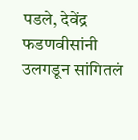पडले, देवेंद्र फडणवीसांनी उलगडून सांगितलं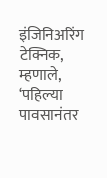इंजिनिअरिंग टेक्निक, म्हणाले, ‘पहिल्या पावसानंतर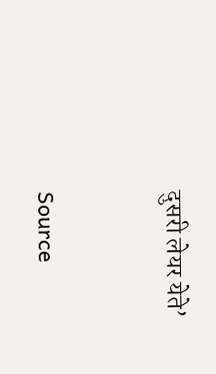दुसरी लेयर येते’



Source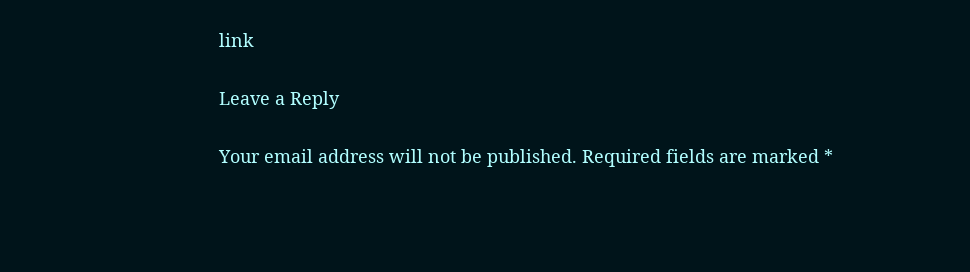link

Leave a Reply

Your email address will not be published. Required fields are marked *